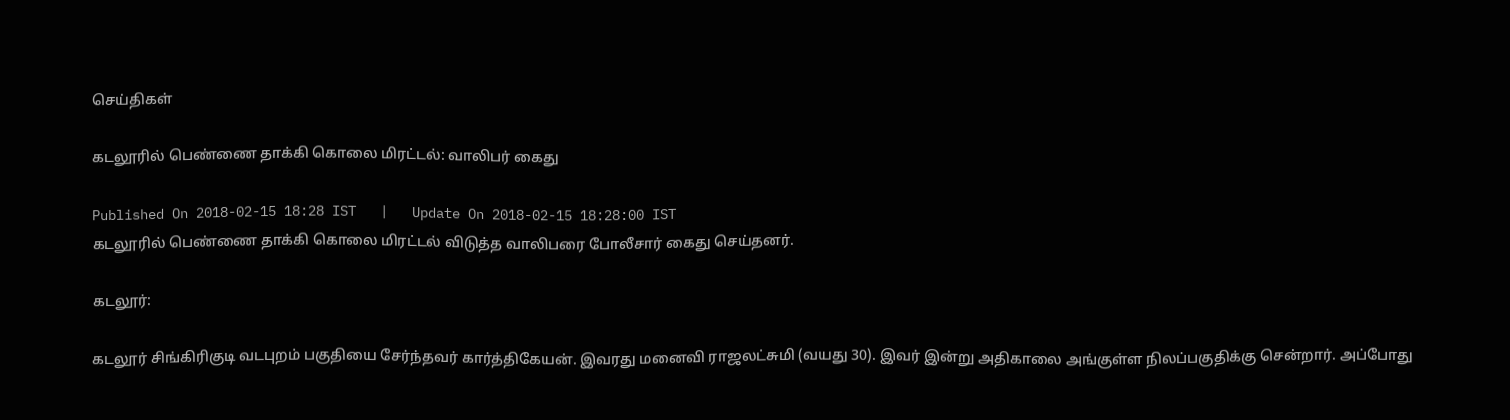செய்திகள்

கடலூரில் பெண்ணை தாக்கி கொலை மிரட்டல்: வாலிபர் கைது

Published On 2018-02-15 18:28 IST   |   Update On 2018-02-15 18:28:00 IST
கடலூரில் பெண்ணை தாக்கி கொலை மிரட்டல் விடுத்த வாலிபரை போலீசார் கைது செய்தனர்.

கடலூர்:

கடலூர் சிங்கிரிகுடி வடபுறம் பகுதியை சேர்ந்தவர் கார்த்திகேயன். இவரது மனைவி ராஜலட்சுமி (வயது 30). இவர் இன்று அதிகாலை அங்குள்ள நிலப்பகுதிக்கு சென்றார். அப்போது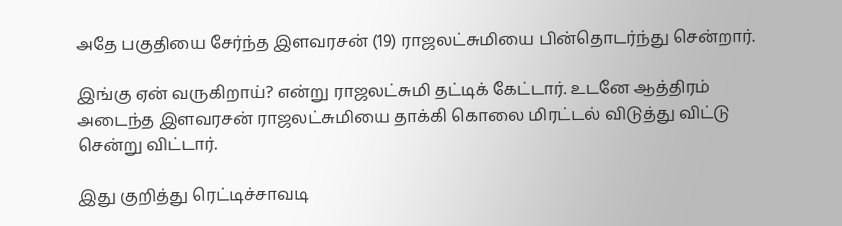அதே பகுதியை சேர்ந்த இளவரசன் (19) ராஜலட்சுமியை பின்தொடர்ந்து சென்றார்.

இங்கு ஏன் வருகிறாய்? என்று ராஜலட்சுமி தட்டிக் கேட்டார். உடனே ஆத்திரம் அடைந்த இளவரசன் ராஜலட்சுமியை தாக்கி கொலை மிரட்டல் விடுத்து விட்டு சென்று விட்டார்.

இது குறித்து ரெட்டிச்சாவடி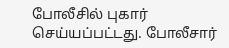போலீசில் புகார் செய்யப்பட்டது. போலீசார்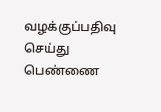வழக்குப்பதிவு செய்து பெண்ணை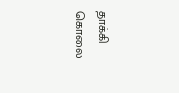தாக்கி கொலை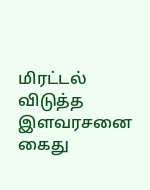மிரட்டல் விடுத்த இளவரசனை கைது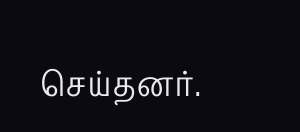செய்தனர்.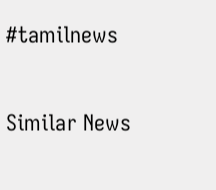#tamilnews

Similar News